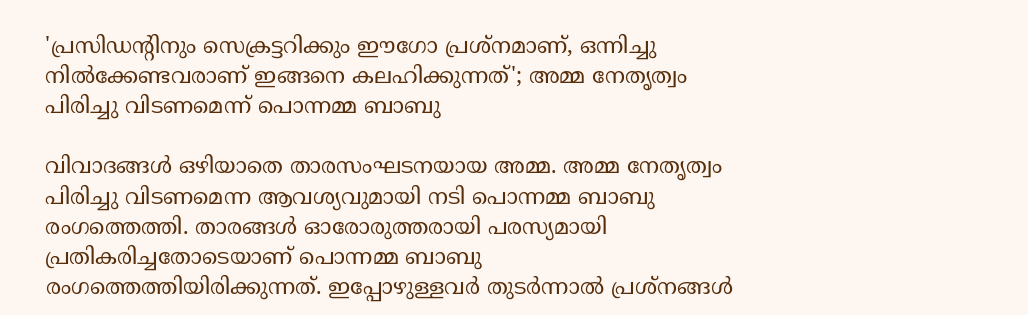'പ്രസിഡന്റിനും സെക്രട്ടറിക്കും ഈഗോ പ്രശ്നമാണ്, ഒന്നിച്ചു നിൽക്കേണ്ടവരാണ് ഇങ്ങനെ കലഹിക്കുന്നത്'; അമ്മ നേതൃത്വം പിരിച്ചു വിടണമെന്ന് പൊന്നമ്മ ബാബു

വിവാദങ്ങൾ ഒഴിയാതെ താരസംഘടനയായ അമ്മ. അമ്മ നേതൃത്വം പിരിച്ചു വിടണമെന്ന ആവശ്യവുമായി നടി പൊന്നമ്മ ബാബു രംഗത്തെത്തി. താരങ്ങൾ ഓരോരുത്തരായി പരസ്യമായി പ്രതികരിച്ചതോടെയാണ് പൊന്നമ്മ ബാബു രംഗത്തെത്തിയിരിക്കുന്നത്. ഇപ്പോഴുള്ളവർ തുടർന്നാൽ പ്രശ്നങ്ങൾ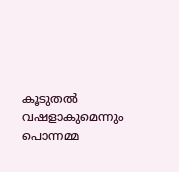കൂടുതൽ വഷളാകുമെന്നും പൊന്നമ്മ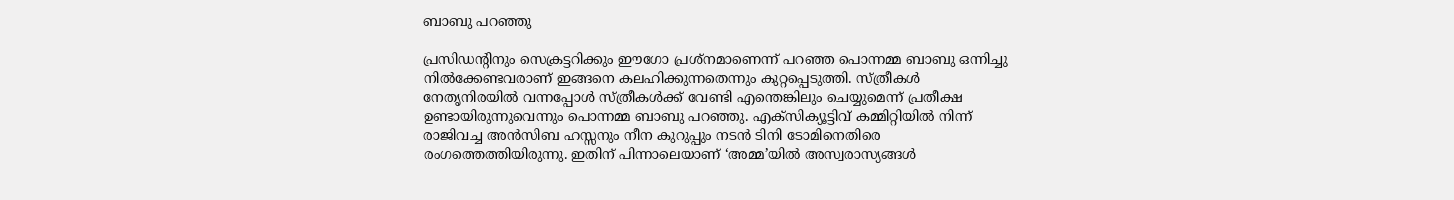ബാബു പറഞ്ഞു

പ്രസിഡന്റിനും സെക്രട്ടറിക്കും ഈഗോ പ്രശ്നമാണെന്ന് പറഞ്ഞ പൊന്നമ്മ ബാബു ഒന്നിച്ചു നിൽക്കേണ്ടവരാണ് ഇങ്ങനെ കലഹിക്കുന്നതെന്നും കുറ്റപ്പെടുത്തി. സ്ത്രീകൾ നേതൃനിരയിൽ വന്നപ്പോൾ സ്ത്രീകൾക്ക് വേണ്ടി എന്തെങ്കിലും ചെയ്യുമെന്ന് പ്രതീക്ഷ ഉണ്ടായിരുന്നുവെന്നും പൊന്നമ്മ ബാബു പറഞ്ഞു. എക്സിക്യൂട്ടിവ് കമ്മിറ്റിയില്‍ നിന്ന് രാജിവച്ച അന്‍സിബ ഹസ്സനും നീന കുറുപ്പും നടൻ ടിനി ടോമിനെതിരെ രംഗത്തെത്തിയിരുന്നു. ഇതിന് പിന്നാലെയാണ് ‘അമ്മ’യിൽ അസ്വരാസ്യങ്ങൾ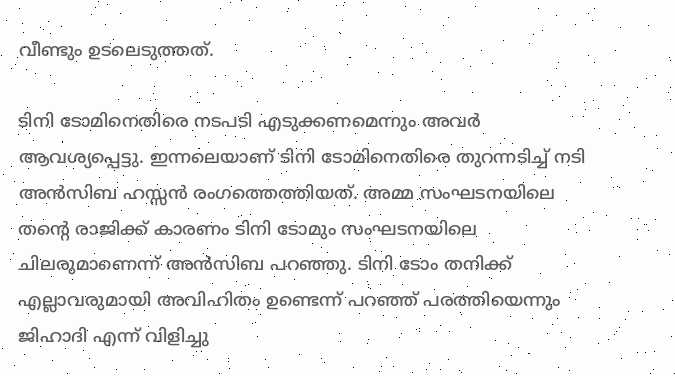വീണ്ടും ഉടലെടുത്തത്.

ടിനി ടോമിനെതിരെ നടപടി എടുക്കണമെന്നും അവർ ആവശ്യപ്പെട്ടു. ഇന്നലെയാണ് ടിനി ടോമിനെതിരെ തുറന്നടിച്ച് നടി അൻസിബ ഹസ്സൻ രംഗത്തെത്തിയത്. അമ്മ സംഘടനയിലെ തന്റെ രാജിക്ക് കാരണം ടിനി ടോമും സംഘടനയിലെ ചിലരുമാണെന്ന് അൻസിബ പറഞ്ഞു. ടിനി ടോം തനിക്ക് എല്ലാവരുമായി അവിഹിതം ഉണ്ടെന്ന് പറഞ്ഞ് പരത്തിയെന്നും ജിഹാദി എന്ന് വിളിച്ചു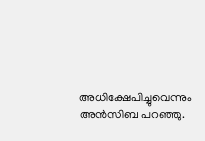അധിക്ഷേപിച്ചുവെന്നും അൻസിബ പറഞ്ഞു.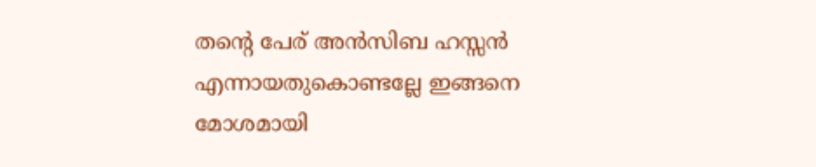തന്റെ പേര് അൻസിബ ഹസ്സൻ എന്നായതുകൊണ്ടല്ലേ ഇങ്ങനെ മോശമായി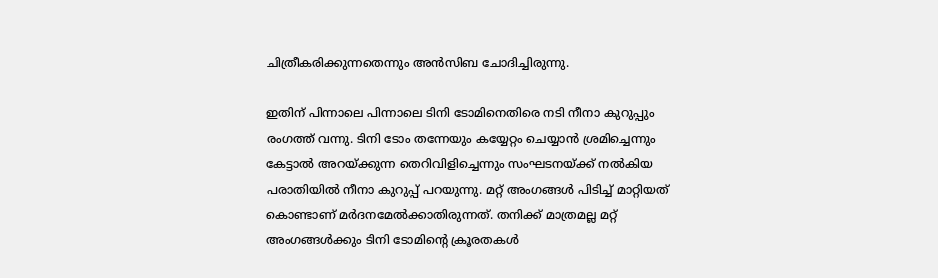ചിത്രീകരിക്കുന്നതെന്നും അൻസിബ ചോദിച്ചിരുന്നു.

ഇതിന് പിന്നാലെ പിന്നാലെ ടിനി ടോമിനെതിരെ നടി നീനാ കുറുപ്പും രംഗത്ത് വന്നു. ടിനി ടോം തന്നേയും കയ്യേറ്റം ചെയ്യാൻ ശ്രമിച്ചെന്നും കേട്ടാൽ അറയ്ക്കുന്ന തെറിവിളിച്ചെന്നും സംഘടനയ്ക്ക് നൽകിയ പരാതിയിൽ നീനാ കുറുപ്പ് പറയുന്നു. മറ്റ് അംഗങ്ങൾ പിടിച്ച് മാറ്റിയത് കൊണ്ടാണ് മർദനമേൽക്കാതിരുന്നത്. തനിക്ക് മാത്രമല്ല മറ്റ് അംഗങ്ങൾക്കും ടിനി ടോമിൻ്റെ ക്രൂരതകൾ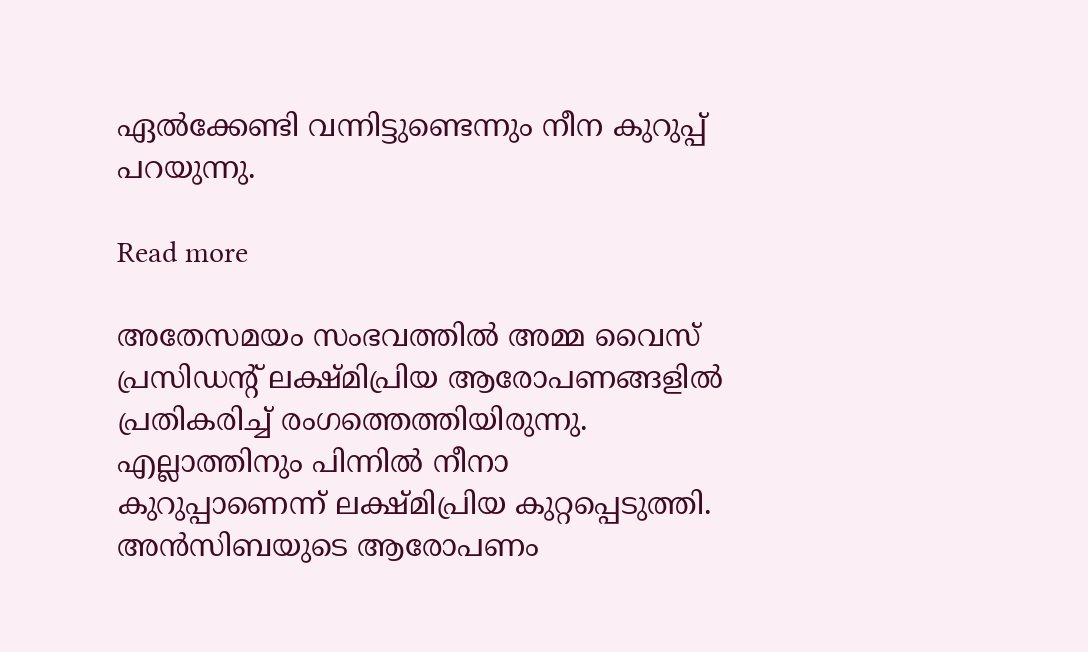ഏൽക്കേണ്ടി വന്നിട്ടുണ്ടെന്നും നീന കുറുപ്പ് പറയുന്നു.

Read more

അതേസമയം സംഭവത്തിൽ അമ്മ വൈസ് പ്രസിഡന്റ് ലക്ഷ്മിപ്രിയ ആരോപണങ്ങളിൽ പ്രതികരിച്ച് രംഗത്തെത്തിയിരുന്നു. എല്ലാത്തിനും പിന്നിൽ നീനാ കുറുപ്പാണെന്ന് ലക്ഷ്മിപ്രിയ കുറ്റപ്പെടുത്തി. അൻസിബയുടെ ആരോപണം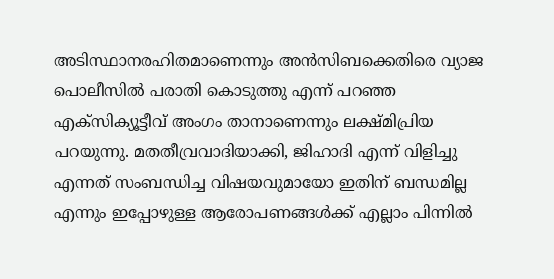അടിസ്ഥാനരഹിതമാണെന്നും അൻസിബക്കെതിരെ വ്യാജ പൊലീസിൽ പരാതി കൊടുത്തു എന്ന് പറഞ്ഞ എക്സിക്യൂട്ടീവ് അംഗം താനാണെന്നും ലക്ഷ്മിപ്രിയ പറയുന്നു. മതതീവ്രവാദിയാക്കി, ജിഹാദി എന്ന് വിളിച്ചു എന്നത് സംബന്ധിച്ച വിഷയവുമായോ ഇതിന് ബന്ധമില്ല എന്നും ഇപ്പോഴുള്ള ആരോപണങ്ങൾക്ക് എല്ലാം പിന്നിൽ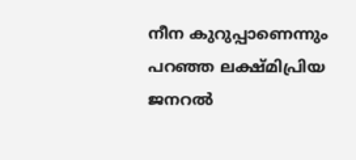നീന കുറുപ്പാണെന്നും പറഞ്ഞ ലക്ഷ്മിപ്രിയ ജനറൽ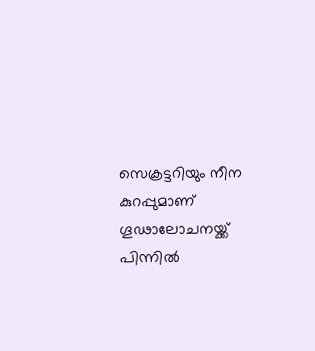സെക്രട്ടറിയും നീന കുറപ്പുമാണ് ഗൂഢാലോചനയ്ക്ക് പിന്നിൽ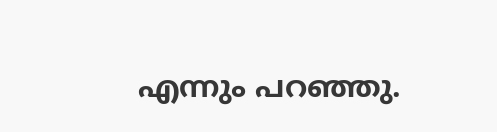എന്നും പറഞ്ഞു.